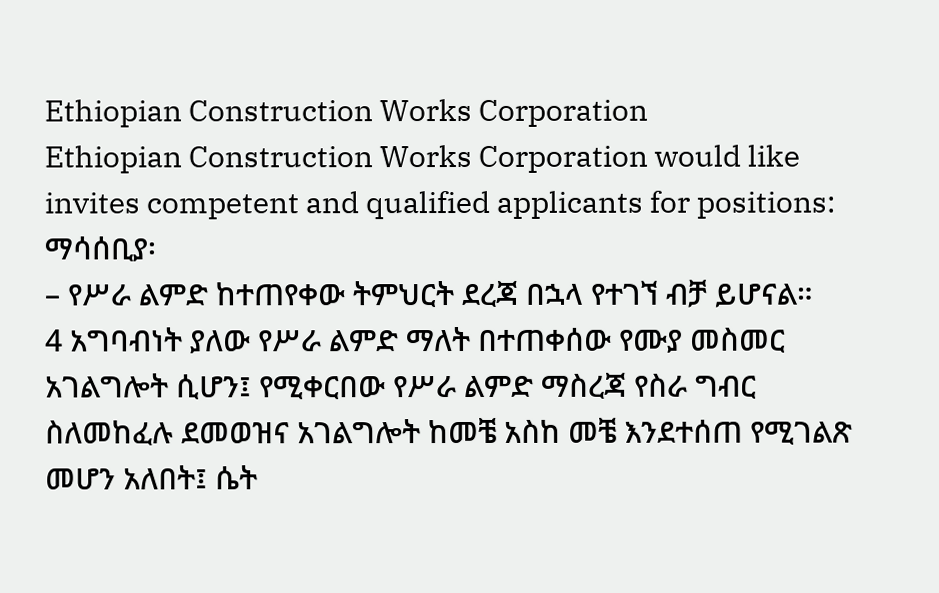Ethiopian Construction Works Corporation
Ethiopian Construction Works Corporation would like invites competent and qualified applicants for positions:
ማሳሰቢያ፡
– የሥራ ልምድ ከተጠየቀው ትምህርት ደረጃ በኋላ የተገኘ ብቻ ይሆናል።
4 አግባብነት ያለው የሥራ ልምድ ማለት በተጠቀሰው የሙያ መስመር አገልግሎት ሲሆን፤ የሚቀርበው የሥራ ልምድ ማስረጃ የስራ ግብር ስለመከፈሉ ደመወዝና አገልግሎት ከመቼ አስከ መቼ እንደተሰጠ የሚገልጽ መሆን አለበት፤ ሴት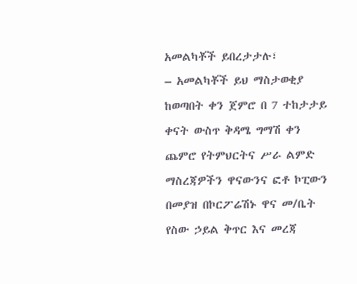አመልካቾች ይበረታታሉ፣
– አመልካቾች ይህ ማስታወቂያ ከወጣበት ቀን ጀምሮ በ 7 ተከታታይ ቀናት ውስጥ ቅዳሜ ግማሽ ቀን ጨምሮ የትምህርትና ሥራ ልምድ ማስረጃዎችን ዋናውንና ፎቶ ኮፒውን በመያዝ በኮርፖሬሽኑ ዋና መ/ቤት የስው ኃይል ቅጥር እና መረጃ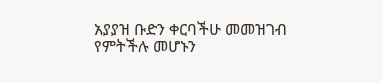አያያዝ ቡድን ቀርባችሁ መመዝገብ የምትችሉ መሆኑን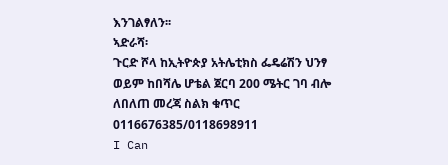እንገልፃለን፡፡
ኣድራሻ፡
ጉርድ ሾላ ከኢትዮጵያ አትሌቲክስ ፌዴሬሽን ህንፃ ወይም ከበሻሌ ሆቴል ጀርባ 200 ሜትር ገባ ብሎ ለበለጠ መረጃ ስልክ ቁጥር 0116676385/0118698911
I Can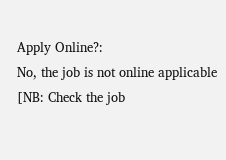Apply Online?:
No, the job is not online applicable [NB: Check the job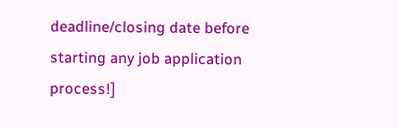deadline/closing date before starting any job application process!]